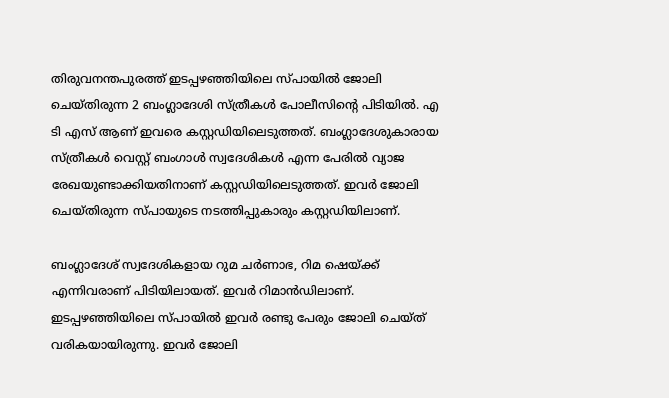തിരുവനന്തപുരത്ത് ഇടപ്പഴഞ്ഞിയിലെ സ്പായില്‍ ജോലി ചെയ്തിരുന്ന 2 ബംഗ്ലാദേശി സ്ത്രീകള്‍ പോലീസിന്റെ പിടിയില്‍. എ ടി എസ് ആണ് ഇവരെ കസ്റ്റഡിയിലെടുത്തത്. ബംഗ്ലാദേശുകാരായ സ്ത്രീകള്‍ വെസ്റ്റ് ബംഗാള്‍ സ്വദേശികള്‍ എന്ന പേരില്‍ വ്യാജ രേഖയുണ്ടാക്കിയതിനാണ് കസ്റ്റഡിയിലെടുത്തത്. ഇവർ ജോലി ചെയ്തിരുന്ന സ്പായുടെ നടത്തിപ്പുകാരും കസ്റ്റഡിയിലാണ്.

ബംഗ്ലാദേശ് സ്വദേശികളായ റുമ ചർണാഭ, റിമ ഷെയ്‌ക്ക് എന്നിവരാണ് പിടിയിലായത്. ഇവർ റിമാൻഡിലാണ്. ഇടപ്പഴഞ്ഞിയിലെ സ്പായില്‍ ഇവർ രണ്ടു പേരും ജോലി ചെയ്ത് വരികയായിരുന്നു. ഇവർ ജോലി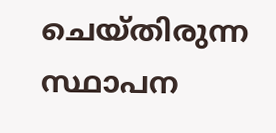ചെയ്തിരുന്ന സ്ഥാപന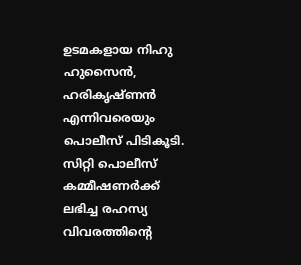ഉടമകളായ നിഹു ഹുസൈൻ, ഹരികൃഷ്ണൻ എന്നിവരെയും പൊലീസ് പിടികൂടി. സിറ്റി പൊലീസ് കമ്മീഷണർക്ക് ലഭിച്ച രഹസ്യ വിവരത്തിന്റെ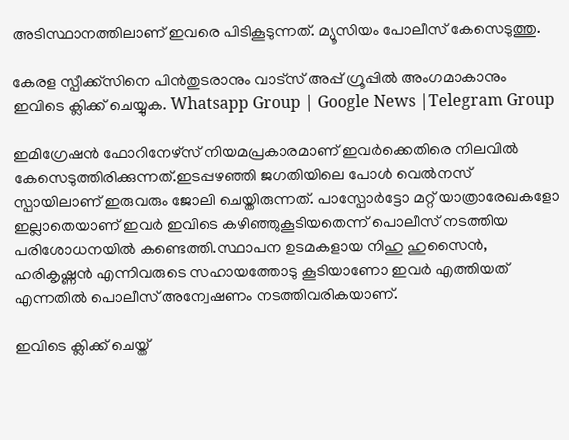അടിസ്ഥാനത്തിലാണ് ഇവരെ പിടികൂടുന്നത്. മ്യൂസിയം പോലീസ് കേസെടുത്തു.

കേരള സ്പീക്ക്സിനെ പിൻതുടരാനും വാട്സ് അപ്പ് ഗ്രൂപ്പിൽ അംഗമാകാനും ഇവിടെ ക്ലിക്ക് ചെയ്യുക. Whatsapp Group | Google News |Telegram Group

ഇമിഗ്രേഷൻ ഫോറിനേഴ്സ് നിയമപ്രകാരമാണ് ഇവർക്കെതിരെ നിലവില്‍ കേസെടുത്തിരിക്കുന്നത്.ഇടപ്പഴഞ്ഞി ജഗതിയിലെ പോള്‍ വെല്‍നസ് സ്പായിലാണ് ഇരുവരും ജോലി ചെയ്തിരുന്നത്. പാസ്പോർട്ടോ മറ്റ് യാത്രാരേഖകളോ ഇല്ലാതെയാണ് ഇവർ ഇവിടെ കഴിഞ്ഞുകൂടിയതെന്ന് പൊലീസ് നടത്തിയ പരിശോധനയില്‍ കണ്ടെത്തി.സ്ഥാപന ഉടമകളായ നിഹു ഹുസൈൻ, ഹരികൃഷ്ണൻ എന്നിവരുടെ സഹായത്തോടു കൂടിയാണോ ഇവർ എത്തിയത് എന്നതില്‍ പൊലീസ് അന്വേഷണം നടത്തിവരികയാണ്.

ഇവിടെ ക്ലിക്ക് ചെയ്ത്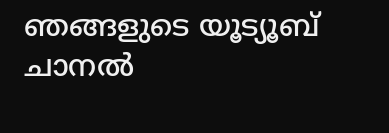ഞങ്ങളുടെ യൂട്യൂബ് ചാനൽ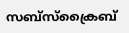സബ്സ്ക്രൈബ്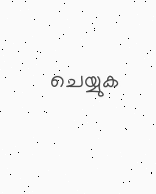ചെയ്യുക